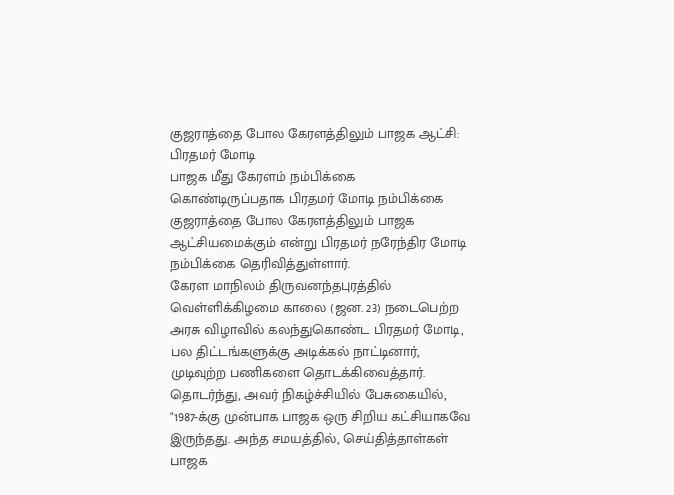குஜராத்தை போல கேரளத்திலும் பாஜக ஆட்சி: பிரதமர் மோடி
பாஜக மீது கேரளம் நம்பிக்கை கொண்டிருப்பதாக பிரதமர் மோடி நம்பிக்கை
குஜராத்தை போல கேரளத்திலும் பாஜக ஆட்சியமைக்கும் என்று பிரதமர் நரேந்திர மோடி நம்பிக்கை தெரிவித்துள்ளார்.
கேரள மாநிலம் திருவனந்தபுரத்தில் வெள்ளிக்கிழமை காலை (ஜன. 23) நடைபெற்ற அரசு விழாவில் கலந்துகொண்ட பிரதமர் மோடி, பல திட்டங்களுக்கு அடிக்கல் நாட்டினார், முடிவுற்ற பணிகளை தொடக்கிவைத்தார்.
தொடர்ந்து, அவர் நிகழ்ச்சியில் பேசுகையில், "1987-க்கு முன்பாக பாஜக ஒரு சிறிய கட்சியாகவே இருந்தது. அந்த சமயத்தில், செய்தித்தாள்கள் பாஜக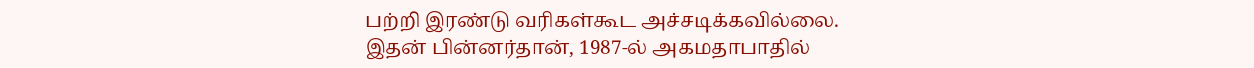பற்றி இரண்டு வரிகள்கூட அச்சடிக்கவில்லை.
இதன் பின்னர்தான், 1987-ல் அகமதாபாதில்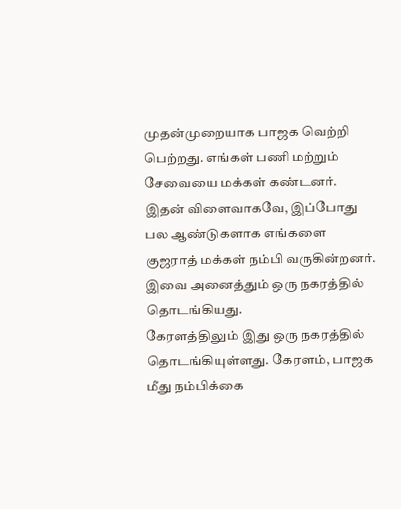முதன்முறையாக பாஜக வெற்றி பெற்றது. எங்கள் பணி மற்றும் சேவையை மக்கள் கண்டனர்.
இதன் விளைவாகவே, இப்போது பல ஆண்டுகளாக எங்களை குஜராத் மக்கள் நம்பி வருகின்றனர். இவை அனைத்தும் ஒரு நகரத்தில் தொடங்கியது.
கேரளத்திலும் இது ஒரு நகரத்தில் தொடங்கியுள்ளது. கேரளம், பாஜக மீது நம்பிக்கை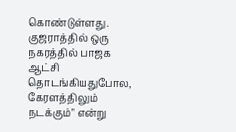கொண்டுள்ளது.
குஜராத்தில் ஒரு நகரத்தில் பாஜக ஆட்சி தொடங்கியதுபோல, கேரளத்திலும் நடக்கும்" என்று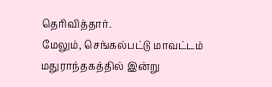தெரிவித்தார்.
மேலும், செங்கல்பட்டு மாவட்டம் மதுராந்தகத்தில் இன்று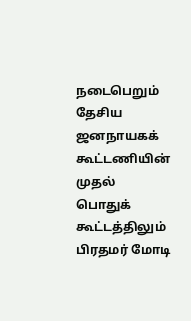நடைபெறும் தேசிய ஜனநாயகக் கூட்டணியின் முதல் பொதுக் கூட்டத்திலும் பிரதமர் மோடி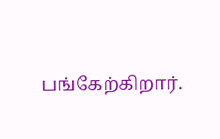பங்கேற்கிறார்.